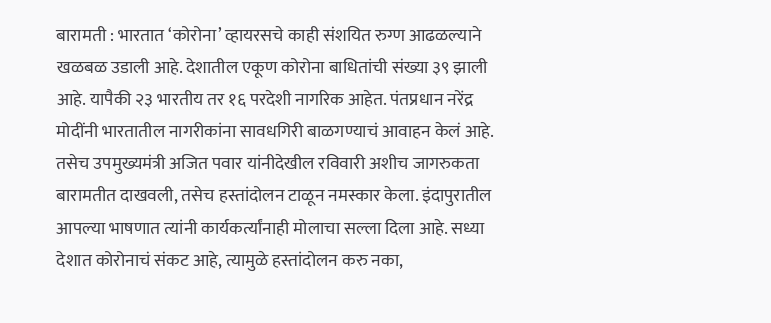बारामती : भारतात ‘कोरोना’ व्हायरसचे काही संशयित रुग्ण आढळल्याने खळबळ उडाली आहे. देशातील एकूण कोरोना बाधितांची संख्या ३९ झाली आहे. यापैकी २३ भारतीय तर १६ परदेशी नागरिक आहेत. पंतप्रधान नरेंद्र मोदींनी भारतातील नागरीकांना सावधगिरी बाळगण्याचं आवाहन केलं आहे.
तसेच उपमुख्यमंत्री अजित पवार यांनीदेखील रविवारी अशीच जागरुकता बारामतीत दाखवली, तसेच हस्तांदोलन टाळून नमस्कार केला. इंदापुरातील आपल्या भाषणात त्यांनी कार्यकर्त्यांनाही मोलाचा सल्ला दिला आहे. सध्या देशात कोरोनाचं संकट आहे, त्यामुळे हस्तांदोलन करु नका,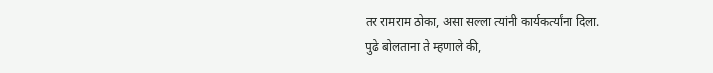तर रामराम ठोका, असा सल्ला त्यांनी कार्यकर्त्यांना दिला.
पुढे बोलताना ते म्हणाले की,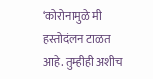‘कोरोनामुळे मी हस्तोदंलन टाळत आहे. तुम्हीही अशीच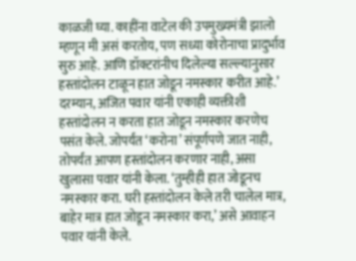काळजी घ्या. काहींना वाटेल की उपमुख्यमंत्री झालो म्हणून मी असं करतोय, पण सध्या कोरोनाचा प्रादुर्भाव सुरु आहे. आणि डॉक्टरांनीच दिलेल्या सल्ल्यानुसार हस्तांदोलन टाळून हात जोडून नमस्कार करीत आहे.’
दरम्यान, अजित पवार यांनी एकाही व्यक्तीशी हस्तांदोलन न करता हात जोडून नमस्कार करणेच पसंत केले. जोपर्यंत ‘करोना’ संपूर्णपणे जात नाही, तोपर्यंत आपण हस्तांदोलन करणार नाही, असा खुलासा पवार यांनी केला. ‘तुम्हीही हात जोडूनच नमस्कार करा. घरी हस्तांदोलन केले तरी चालेल मात्र, बाहेर मात्र हात जोडून नमस्कार करा,’ असे आवाहन पवार यांनी केले.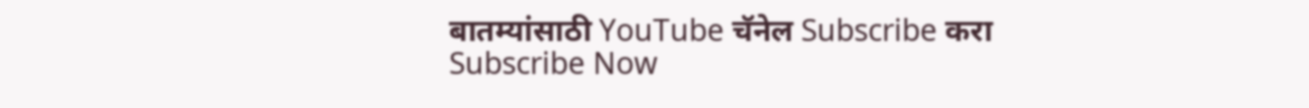बातम्यांसाठी YouTube चॅनेल Subscribe करा
Subscribe Now